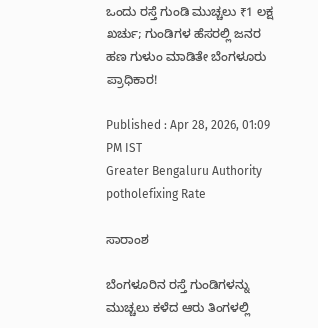ಒಂದು ರಸ್ತೆ ಗುಂಡಿ ಮುಚ್ಚಲು ₹1 ಲಕ್ಷ ಖರ್ಚು; ಗುಂಡಿಗಳ ಹೆಸರಲ್ಲಿ ಜನರ ಹಣ ಗುಳುಂ ಮಾಡಿತೇ ಬೆಂಗಳೂರು ಪ್ರಾಧಿಕಾರ!

Published : Apr 28, 2026, 01:09 PM IST
Greater Bengaluru Authority potholefixing Rate

ಸಾರಾಂಶ

ಬೆಂಗಳೂರಿನ ರಸ್ತೆ ಗುಂಡಿಗಳನ್ನು ಮುಚ್ಚಲು ಕಳೆದ ಆರು ತಿಂಗಳಲ್ಲಿ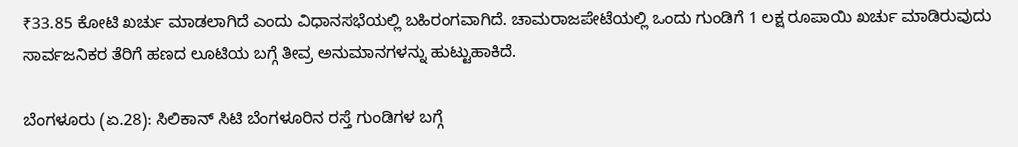₹33.85 ಕೋಟಿ ಖರ್ಚು ಮಾಡಲಾಗಿದೆ ಎಂದು ವಿಧಾನಸಭೆಯಲ್ಲಿ ಬಹಿರಂಗವಾಗಿದೆ. ಚಾಮರಾಜಪೇಟೆಯಲ್ಲಿ ಒಂದು ಗುಂಡಿಗೆ 1 ಲಕ್ಷ ರೂಪಾಯಿ ಖರ್ಚು ಮಾಡಿರುವುದು ಸಾರ್ವಜನಿಕರ ತೆರಿಗೆ ಹಣದ ಲೂಟಿಯ ಬಗ್ಗೆ ತೀವ್ರ ಅನುಮಾನಗಳನ್ನು ಹುಟ್ಟುಹಾಕಿದೆ.

ಬೆಂಗಳೂರು (ಏ.28): ಸಿಲಿಕಾನ್ ಸಿಟಿ ಬೆಂಗಳೂರಿನ ರಸ್ತೆ ಗುಂಡಿಗಳ ಬಗ್ಗೆ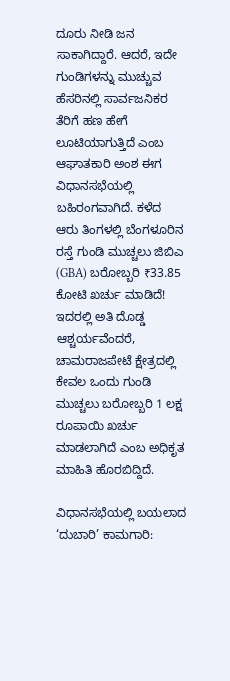ದೂರು ನೀಡಿ ಜನ ಸಾಕಾಗಿದ್ದಾರೆ. ಆದರೆ, ಇದೇ ಗುಂಡಿಗಳನ್ನು ಮುಚ್ಚುವ ಹೆಸರಿನಲ್ಲಿ ಸಾರ್ವಜನಿಕರ ತೆರಿಗೆ ಹಣ ಹೇಗೆ ಲೂಟಿಯಾಗುತ್ತಿದೆ ಎಂಬ ಆಘಾತಕಾರಿ ಅಂಶ ಈಗ ವಿಧಾನಸಭೆಯಲ್ಲಿ ಬಹಿರಂಗವಾಗಿದೆ. ಕಳೆದ ಆರು ತಿಂಗಳಲ್ಲಿ ಬೆಂಗಳೂರಿನ ರಸ್ತೆ ಗುಂಡಿ ಮುಚ್ಚಲು ಜಿಬಿಎ (GBA) ಬರೋಬ್ಬರಿ ₹33.85 ಕೋಟಿ ಖರ್ಚು ಮಾಡಿದೆ! ಇದರಲ್ಲಿ ಅತಿ ದೊಡ್ಡ ಆಶ್ಚರ್ಯವೆಂದರೆ, ಚಾಮರಾಜಪೇಟೆ ಕ್ಷೇತ್ರದಲ್ಲಿ ಕೇವಲ ಒಂದು ಗುಂಡಿ ಮುಚ್ಚಲು ಬರೋಬ್ಬರಿ 1 ಲಕ್ಷ ರೂಪಾಯಿ ಖರ್ಚು ಮಾಡಲಾಗಿದೆ ಎಂಬ ಅಧಿಕೃತ ಮಾಹಿತಿ ಹೊರಬಿದ್ದಿದೆ.

ವಿಧಾನಸಭೆಯಲ್ಲಿ ಬಯಲಾದ ‘ದುಬಾರಿ’ ಕಾಮಗಾರಿ: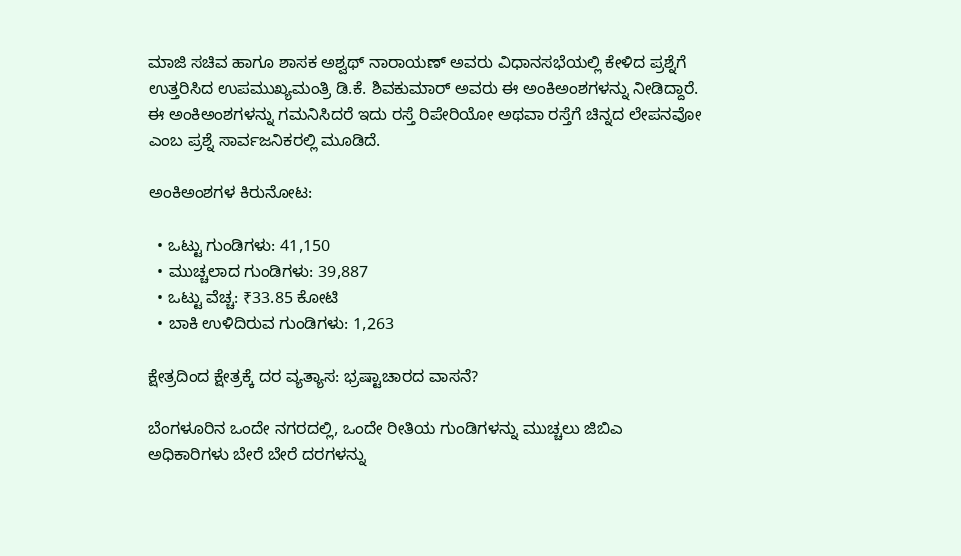ಮಾಜಿ ಸಚಿವ ಹಾಗೂ ಶಾಸಕ ಅಶ್ವಥ್ ನಾರಾಯಣ್ ಅವರು ವಿಧಾನಸಭೆಯಲ್ಲಿ ಕೇಳಿದ ಪ್ರಶ್ನೆಗೆ ಉತ್ತರಿಸಿದ ಉಪಮುಖ್ಯಮಂತ್ರಿ ಡಿ.ಕೆ. ಶಿವಕುಮಾರ್ ಅವರು ಈ ಅಂಕಿಅಂಶಗಳನ್ನು ನೀಡಿದ್ದಾರೆ. ಈ ಅಂಕಿಅಂಶಗಳನ್ನು ಗಮನಿಸಿದರೆ ಇದು ರಸ್ತೆ ರಿಪೇರಿಯೋ ಅಥವಾ ರಸ್ತೆಗೆ ಚಿನ್ನದ ಲೇಪನವೋ ಎಂಬ ಪ್ರಶ್ನೆ ಸಾರ್ವಜನಿಕರಲ್ಲಿ ಮೂಡಿದೆ.

ಅಂಕಿಅಂಶಗಳ ಕಿರುನೋಟ:

  • ಒಟ್ಟು ಗುಂಡಿಗಳು: 41,150
  • ಮುಚ್ಚಲಾದ ಗುಂಡಿಗಳು: 39,887
  • ಒಟ್ಟು ವೆಚ್ಚ: ₹33.85 ಕೋಟಿ
  • ಬಾಕಿ ಉಳಿದಿರುವ ಗುಂಡಿಗಳು: 1,263

ಕ್ಷೇತ್ರದಿಂದ ಕ್ಷೇತ್ರಕ್ಕೆ ದರ ವ್ಯತ್ಯಾಸ: ಭ್ರಷ್ಟಾಚಾರದ ವಾಸನೆ?

ಬೆಂಗಳೂರಿನ ಒಂದೇ ನಗರದಲ್ಲಿ, ಒಂದೇ ರೀತಿಯ ಗುಂಡಿಗಳನ್ನು ಮುಚ್ಚಲು ಜಿಬಿಎ ಅಧಿಕಾರಿಗಳು ಬೇರೆ ಬೇರೆ ದರಗಳನ್ನು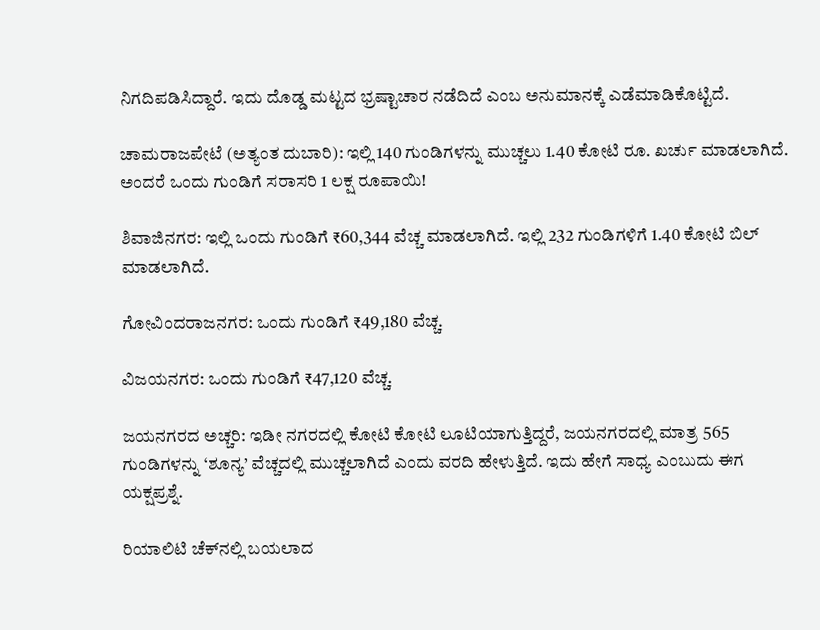ನಿಗದಿಪಡಿಸಿದ್ದಾರೆ. ಇದು ದೊಡ್ಡ ಮಟ್ಟದ ಭ್ರಷ್ಟಾಚಾರ ನಡೆದಿದೆ ಎಂಬ ಅನುಮಾನಕ್ಕೆ ಎಡೆಮಾಡಿಕೊಟ್ಟಿದೆ.

ಚಾಮರಾಜಪೇಟೆ (ಅತ್ಯಂತ ದುಬಾರಿ): ಇಲ್ಲಿ 140 ಗುಂಡಿಗಳನ್ನು ಮುಚ್ಚಲು 1.40 ಕೋಟಿ ರೂ. ಖರ್ಚು ಮಾಡಲಾಗಿದೆ. ಅಂದರೆ ಒಂದು ಗುಂಡಿಗೆ ಸರಾಸರಿ 1 ಲಕ್ಷ ರೂಪಾಯಿ!

ಶಿವಾಜಿನಗರ: ಇಲ್ಲಿ ಒಂದು ಗುಂಡಿಗೆ ₹60,344 ವೆಚ್ಚ ಮಾಡಲಾಗಿದೆ. ಇಲ್ಲಿ 232 ಗುಂಡಿಗಳಿಗೆ 1.40 ಕೋಟಿ ಬಿಲ್ ಮಾಡಲಾಗಿದೆ.

ಗೋವಿಂದರಾಜನಗರ: ಒಂದು ಗುಂಡಿಗೆ ₹49,180 ವೆಚ್ಚ.

ವಿಜಯನಗರ: ಒಂದು ಗುಂಡಿಗೆ ₹47,120 ವೆಚ್ಚ.

ಜಯನಗರದ ಅಚ್ಚರಿ: ಇಡೀ ನಗರದಲ್ಲಿ ಕೋಟಿ ಕೋಟಿ ಲೂಟಿಯಾಗುತ್ತಿದ್ದರೆ, ಜಯನಗರದಲ್ಲಿ ಮಾತ್ರ 565 ಗುಂಡಿಗಳನ್ನು ‘ಶೂನ್ಯ’ ವೆಚ್ಚದಲ್ಲಿ ಮುಚ್ಚಲಾಗಿದೆ ಎಂದು ವರದಿ ಹೇಳುತ್ತಿದೆ. ಇದು ಹೇಗೆ ಸಾಧ್ಯ ಎಂಬುದು ಈಗ ಯಕ್ಷಪ್ರಶ್ನೆ.

ರಿಯಾಲಿಟಿ ಚೆಕ್‌ನಲ್ಲಿ ಬಯಲಾದ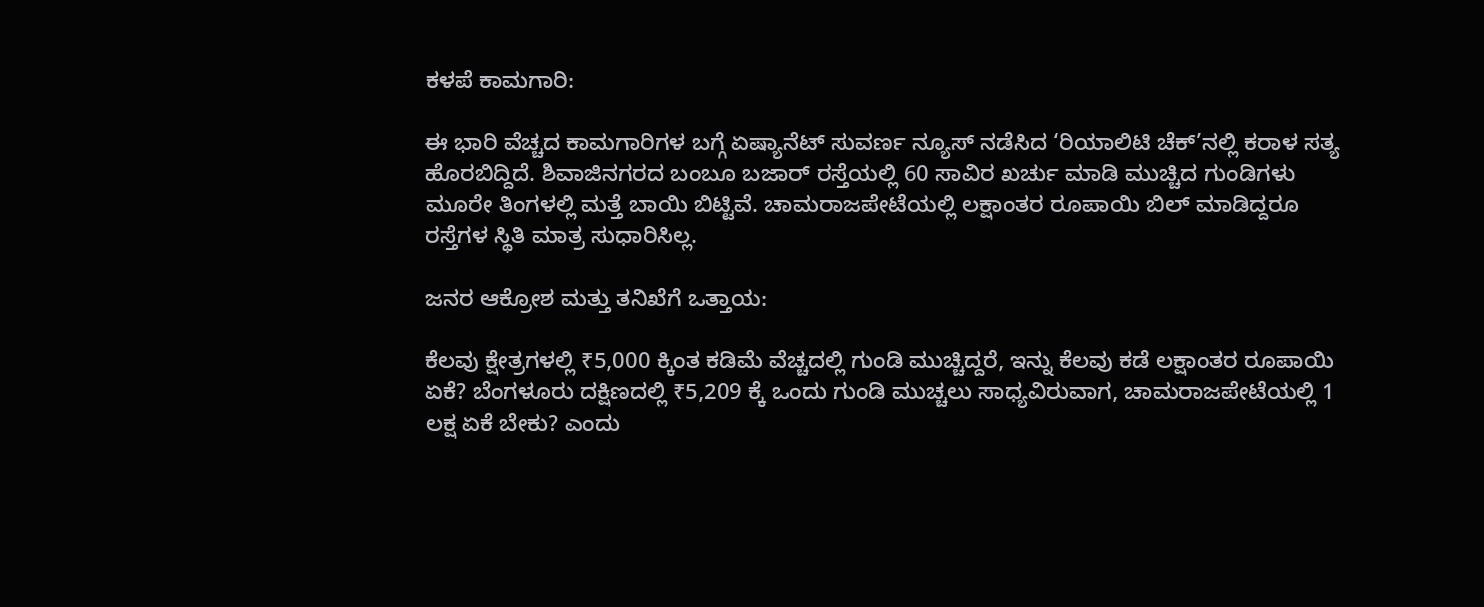ಕಳಪೆ ಕಾಮಗಾರಿ:

ಈ ಭಾರಿ ವೆಚ್ಚದ ಕಾಮಗಾರಿಗಳ ಬಗ್ಗೆ ಏಷ್ಯಾನೆಟ್ ಸುವರ್ಣ ನ್ಯೂಸ್ ನಡೆಸಿದ ‘ರಿಯಾಲಿಟಿ ಚೆಕ್’ನಲ್ಲಿ ಕರಾಳ ಸತ್ಯ ಹೊರಬಿದ್ದಿದೆ. ಶಿವಾಜಿನಗರದ ಬಂಬೂ ಬಜಾರ್ ರಸ್ತೆಯಲ್ಲಿ 60 ಸಾವಿರ ಖರ್ಚು ಮಾಡಿ ಮುಚ್ಚಿದ ಗುಂಡಿಗಳು ಮೂರೇ ತಿಂಗಳಲ್ಲಿ ಮತ್ತೆ ಬಾಯಿ ಬಿಟ್ಟಿವೆ. ಚಾಮರಾಜಪೇಟೆಯಲ್ಲಿ ಲಕ್ಷಾಂತರ ರೂಪಾಯಿ ಬಿಲ್ ಮಾಡಿದ್ದರೂ ರಸ್ತೆಗಳ ಸ್ಥಿತಿ ಮಾತ್ರ ಸುಧಾರಿಸಿಲ್ಲ.

ಜನರ ಆಕ್ರೋಶ ಮತ್ತು ತನಿಖೆಗೆ ಒತ್ತಾಯ:

ಕೆಲವು ಕ್ಷೇತ್ರಗಳಲ್ಲಿ ₹5,000 ಕ್ಕಿಂತ ಕಡಿಮೆ ವೆಚ್ಚದಲ್ಲಿ ಗುಂಡಿ ಮುಚ್ಚಿದ್ದರೆ, ಇನ್ನು ಕೆಲವು ಕಡೆ ಲಕ್ಷಾಂತರ ರೂಪಾಯಿ ಏಕೆ? ಬೆಂಗಳೂರು ದಕ್ಷಿಣದಲ್ಲಿ ₹5,209 ಕ್ಕೆ ಒಂದು ಗುಂಡಿ ಮುಚ್ಚಲು ಸಾಧ್ಯವಿರುವಾಗ, ಚಾಮರಾಜಪೇಟೆಯಲ್ಲಿ 1 ಲಕ್ಷ ಏಕೆ ಬೇಕು? ಎಂದು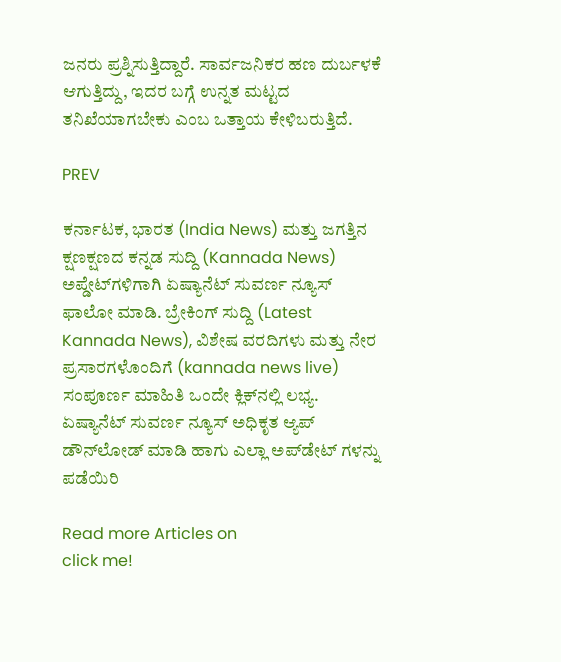ಜನರು ಪ್ರಶ್ನಿಸುತ್ತಿದ್ದಾರೆ. ಸಾರ್ವಜನಿಕರ ಹಣ ದುರ್ಬಳಕೆ ಆಗುತ್ತಿದ್ದು, ಇದರ ಬಗ್ಗೆ ಉನ್ನತ ಮಟ್ಟದ ತನಿಖೆಯಾಗಬೇಕು ಎಂಬ ಒತ್ತಾಯ ಕೇಳಿಬರುತ್ತಿದೆ.

PREV

ಕರ್ನಾಟಕ, ಭಾರತ (India News) ಮತ್ತು ಜಗತ್ತಿನ ಕ್ಷಣಕ್ಷಣದ ಕನ್ನಡ ಸುದ್ದಿ (Kannada News) ಅಪ್ಡೇಟ್‌ಗಳಿಗಾಗಿ ಏಷ್ಯಾನೆಟ್ ಸುವರ್ಣ ನ್ಯೂಸ್‌ ಫಾಲೋ ಮಾಡಿ. ಬ್ರೇಕಿಂಗ್ ಸುದ್ದಿ (Latest Kannada News), ವಿಶೇಷ ವರದಿಗಳು ಮತ್ತು ನೇರ ಪ್ರಸಾರಗಳೊಂದಿಗೆ (kannada news live) ಸಂಪೂರ್ಣ ಮಾಹಿತಿ ಒಂದೇ ಕ್ಲಿಕ್‌ನಲ್ಲಿ ಲಭ್ಯ. ಏಷ್ಯಾನೆಟ್ ಸುವರ್ಣ ನ್ಯೂಸ್ ಅಧಿಕೃತ ಆ್ಯಪ್ ಡೌನ್‌ಲೋಡ್ ಮಾಡಿ ಹಾಗು ಎಲ್ಲಾ ಅಪ್‌ಡೇಟ್ ಗಳನ್ನು ಪಡೆಯಿರಿ

Read more Articles on
click me!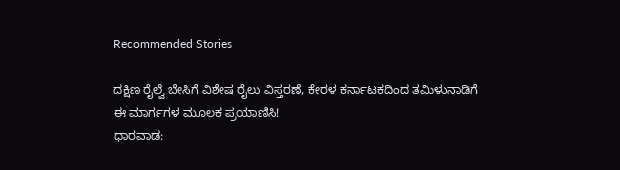Recommended Stories

ದಕ್ಷಿಣ ರೈಲ್ವೆ ಬೇಸಿಗೆ ವಿಶೇಷ ರೈಲು ವಿಸ್ತರಣೆ, ಕೇರಳ ಕರ್ನಾಟಕದಿಂದ ತಮಿಳುನಾಡಿಗೆ ಈ ಮಾರ್ಗಗಳ ಮೂಲಕ ಪ್ರಯಾಣಿಸಿ!
ಧಾರವಾಡ: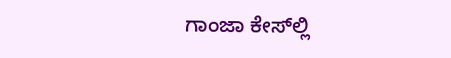ಗಾಂಜಾ ಕೇಸ್‌ಲ್ಲಿ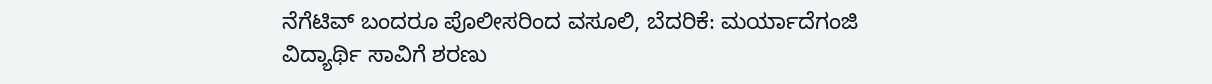ನೆಗೆಟಿವ್ ಬಂದರೂ ಪೊಲೀಸರಿಂದ ವಸೂಲಿ, ಬೆದರಿಕೆ: ಮರ್ಯಾದೆಗಂಜಿ ವಿದ್ಯಾರ್ಥಿ ಸಾವಿಗೆ ಶರಣು